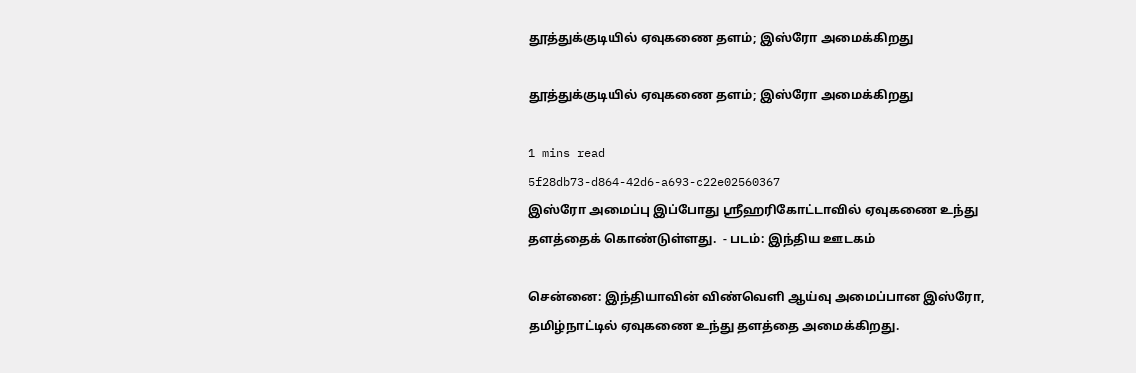தூத்துக்குடியில் ஏவுகணை தளம்; இஸ்ரோ அமைக்கிறது

தூத்துக்குடியில் ஏவுகணை தளம்; இஸ்ரோ அமைக்கிறது

1 mins read
5f28db73-d864-42d6-a693-c22e02560367
இஸ்ரோ அமைப்பு இப்போது ஸ்ரீஹரிகோட்டாவில் ஏவுகணை உந்து தளத்தைக் கொண்டுள்ளது.  - படம்: இந்திய ஊடகம்

சென்னை: இந்தியாவின் விண்வெளி ஆய்வு அமைப்பான இஸ்ரோ, தமிழ்நாட்டில் ஏவுகணை உந்து தளத்தை அமைக்கிறது.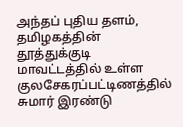அந்தப் புதிய தளம், தமிழகத்தின் தூத்துக்குடி மாவட்டத்தில் உள்ள குலசேகரப்பட்டிணத்தில் சுமார் இரண்டு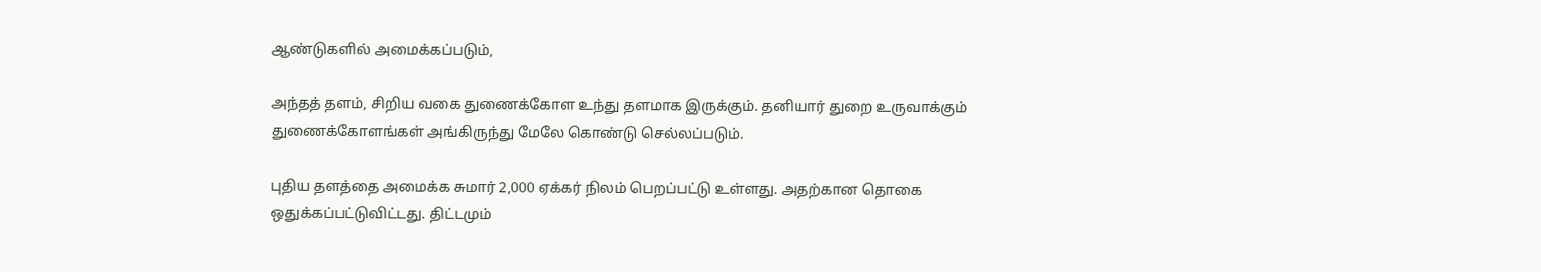ஆண்டுகளில் அமைக்கப்படும்,

அந்தத் தளம், சிறிய வகை துணைக்கோள உந்து தளமாக இருக்கும். தனியார் துறை உருவாக்கும் துணைக்கோளங்கள் அங்கிருந்து மேலே கொண்டு செல்லப்படும்.

புதிய தளத்தை அமைக்க சுமார் 2,000 ஏக்கர் நிலம் பெறப்பட்டு உள்ளது. அதற்கான தொகை ஒதுக்கப்பட்டுவிட்டது. திட்டமும்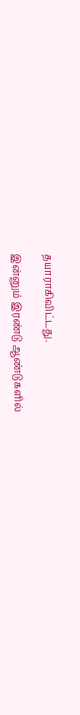தயாராகிவிட்டது.

இன்னும் இரண்டு ஆண்டுகளில்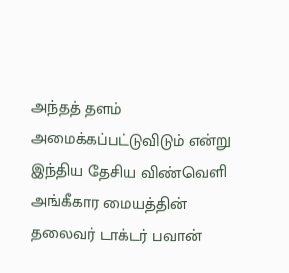அந்தத் தளம் அமைக்கப்பட்டுவிடும் என்று இந்திய தேசிய விண்வெளி அங்கீகார மையத்தின் தலைவர் டாக்டர் பவான்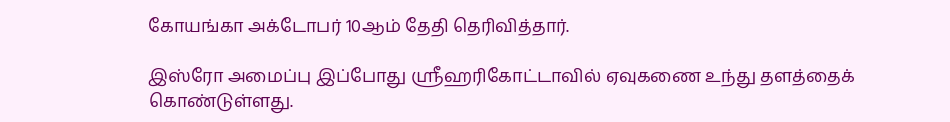கோயங்கா அக்டோபர் 10ஆம் தேதி தெரிவித்தார்.

இஸ்ரோ அமைப்பு இப்போது ஸ்ரீஹரிகோட்டாவில் ஏவுகணை உந்து தளத்தைக் கொண்டுள்ளது.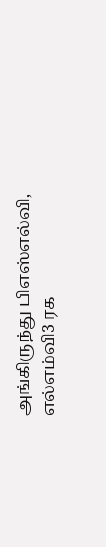அங்கிருந்து பிஎஸ்எல்வி, எல்எம்வி3 ரக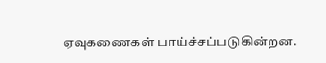ஏவுகணைகள் பாய்ச்சப்படுகின்றன.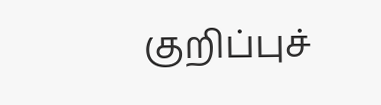குறிப்புச்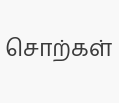சொற்கள்